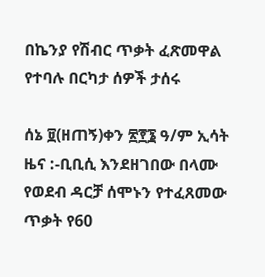በኬንያ የሽብር ጥቃት ፈጽመዋል የተባሉ በርካታ ሰዎች ታሰሩ

ሰኔ ፱(ዘጠኝ)ቀን ፳፻፮ ዓ/ም ኢሳት ዜና :-ቢቢሲ እንደዘገበው በላሙ የወደብ ዳርቻ ሰሞኑን የተፈጸመው ጥቃት የ60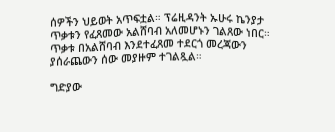ሰዎችን ህይወት አጥፍቷል። ፕሬዚዳንት ኡሁሩ ኬንያታ ጥቃቱን የፈጸመው አልሸባብ አለመሆኑን ገልጸው ነበር። ጥቃቱ በአልሸባብ እንደተፈጸመ ተደርጎ መረጃውን ያሰራጨውን ሰው መያዙም ተገልጿል።

ግድያው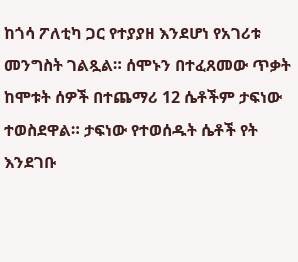ከጎሳ ፖለቲካ ጋር የተያያዘ እንደሆነ የአገሪቱ መንግስት ገልጿል። ሰሞኑን በተፈጸመው ጥቃት ከሞቱት ሰዎች በተጨማሪ 12 ሴቶችም ታፍነው ተወስደዋል። ታፍነው የተወሰዱት ሴቶች የት እንደገቡ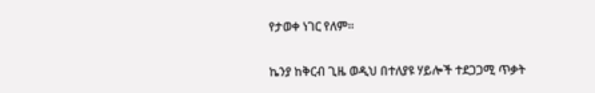የታወቀ ነገር የለም።

ኬንያ ከቅርብ ጊዜ ወዲህ በተለያዩ ሃይሎች ተደጋጋሚ ጥቃት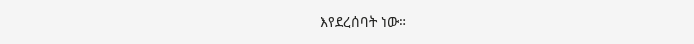እየደረሰባት ነው።